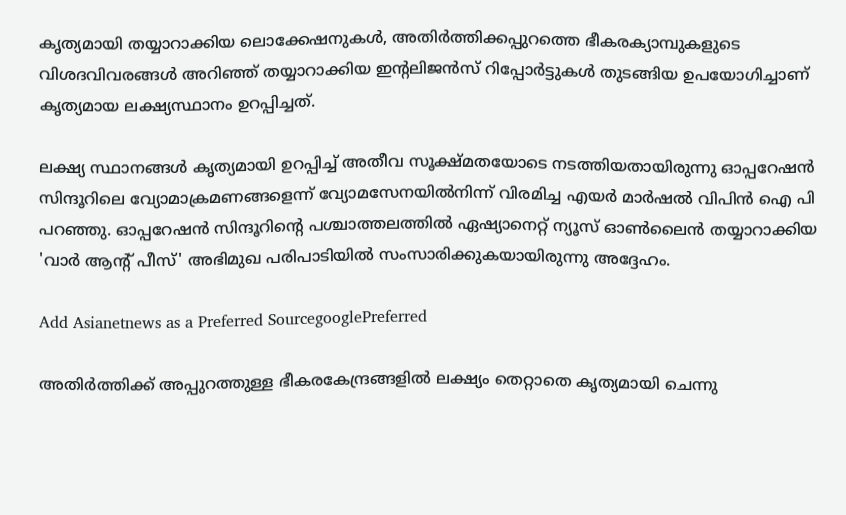കൃത്യമായി തയ്യാറാക്കിയ ലൊക്കേഷനുകള്‍, അതിര്‍ത്തിക്കപ്പുറത്തെ ഭീകരക്യാമ്പുകളുടെ വിശദവിവരങ്ങള്‍ അറിഞ്ഞ് തയ്യാറാക്കിയ ഇന്റലിജന്‍സ് റിപ്പോര്‍ട്ടുകള്‍ തുടങ്ങിയ ഉപയോഗിച്ചാണ് കൃത്യമായ ലക്ഷ്യസ്ഥാനം ഉറപ്പിച്ചത്.

ലക്ഷ്യ സ്ഥാനങ്ങള്‍ കൃത്യമായി ഉറപ്പിച്ച് അതീവ സൂക്ഷ്മതയോടെ നടത്തിയതായിരുന്നു ഓപ്പറേഷന്‍ സിന്ദൂറിലെ വ്യോമാക്രമണങ്ങളെന്ന് വ്യോമസേനയില്‍നിന്ന് വിരമിച്ച എയര്‍ മാര്‍ഷല്‍ വിപിന്‍ ഐ പി പറഞ്ഞു. ഓപ്പറേഷന്‍ സിന്ദൂറിന്റെ പശ്ചാത്തലത്തില്‍ ഏഷ്യാനെറ്റ് ന്യൂസ് ഓണ്‍ലൈന്‍ തയ്യാറാക്കിയ 'വാര്‍ ആന്റ് പീസ്' അഭിമുഖ പരിപാടിയില്‍ സംസാരിക്കുകയായിരുന്നു അദ്ദേഹം.

Add Asianetnews as a Preferred SourcegooglePreferred

അതിര്‍ത്തിക്ക് അപ്പുറത്തുള്ള ഭീകരകേന്ദ്രങ്ങളില്‍ ലക്ഷ്യം തെറ്റാതെ കൃത്യമായി ചെന്നു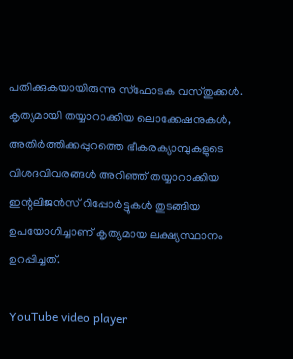പതിക്കുകയായിരുന്നു സ്‌ഫോടക വസ്തുക്കള്‍. കൃത്യമായി തയ്യാറാക്കിയ ലൊക്കേഷനുകള്‍, അതിര്‍ത്തിക്കപ്പുറത്തെ ഭീകരക്യാമ്പുകളുടെ വിശദവിവരങ്ങള്‍ അറിഞ്ഞ് തയ്യാറാക്കിയ ഇന്റലിജന്‍സ് റിപ്പോര്‍ട്ടുകള്‍ തുടങ്ങിയ ഉപയോഗിച്ചാണ് കൃത്യമായ ലക്ഷ്യസ്ഥാനം ഉറപ്പിച്ചത്.

YouTube video player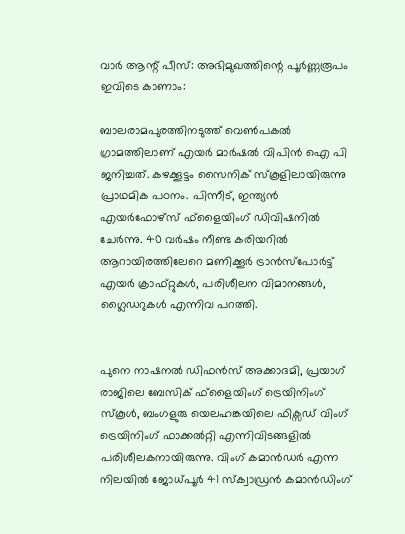വാര്‍ ആന്റ് പീസ്: അഭിമുഖത്തിന്റെ പൂര്‍ണ്ണരൂപം ഇവിടെ കാണാം:

ബാലരാമപുരത്തിനടുത്ത് വെണ്‍പകല്‍ ഗ്രാമത്തിലാണ് എയര്‍ മാര്‍ഷല്‍ വിപിന്‍ ഐ പി ജനിച്ചത്. കഴക്കൂട്ടം സൈനിക് സ്‌കൂളിലായിരുന്നു പ്രാഥമിക പഠനം. പിന്നീട്, ഇന്ത്യന്‍ എയര്‍ഫോഴ്സ് ഫ്ളൈയിംഗ് ഡിവിഷനില്‍ ചേര്‍ന്നു. 40 വര്‍ഷം നീണ്ട കരിയറില്‍ ആറായിരത്തിലേറെ മണിക്കൂര്‍ ട്രാന്‍സ്പോര്‍ട്ട് എയര്‍ ക്രാഫ്റ്റുകള്‍, പരിശീലന വിമാനങ്ങള്‍, ഗ്ലൈഡറുകള്‍ എന്നിവ പറത്തി.


പുനെ നാഷനല്‍ ഡിഫന്‍സ് അക്കാദമി, പ്രയാഗ് രാജിലെ ബേസിക് ഫ്ളൈയിംഗ് ട്രെയിനിംഗ് സ്‌കൂള്‍, ബംഗളുരു യെലഹങ്കയിലെ ഫിക്സഡ് വിംഗ് ട്രെയിനിംഗ് ഫാക്കല്‍റ്റി എന്നിവിടങ്ങളില്‍ പരിശീലകനായിരുന്നു. വിംഗ് കമാന്‍ഡര്‍ എന്ന നിലയില്‍ ജോധ്പൂര്‍ 41 സ്‌ക്വാഡ്രന്‍ കമാന്‍ഡിംഗ്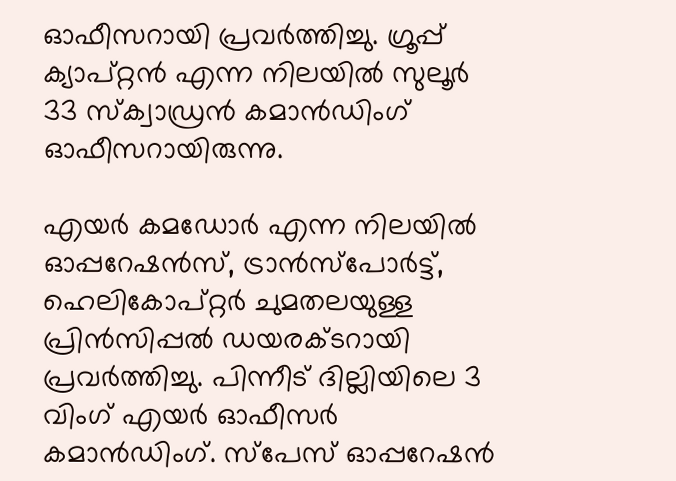ഓഫീസറായി പ്രവര്‍ത്തിച്ചു. ഗ്രൂപ്പ് ക്യാപ്റ്റന്‍ എന്ന നിലയില്‍ സുലൂര്‍ 33 സ്‌ക്വാഡ്രന്‍ കമാന്‍ഡിംഗ് ഓഫീസറായിരുന്നു.

എയര്‍ കമഡോര്‍ എന്ന നിലയില്‍ ഓപ്പറേഷന്‍സ്, ട്രാന്‍സ്പോര്‍ട്ട്, ഹെലികോപ്റ്റര്‍ ചുമതലയുള്ള പ്രിന്‍സിപ്പല്‍ ഡയരക്ടറായി പ്രവര്‍ത്തിച്ചു. പിന്നീട് ദില്ലിയിലെ 3 വിംഗ് എയര്‍ ഓഫീസര്‍ കമാന്‍ഡിംഗ്. സ്പേസ് ഓപ്പറേഷന്‍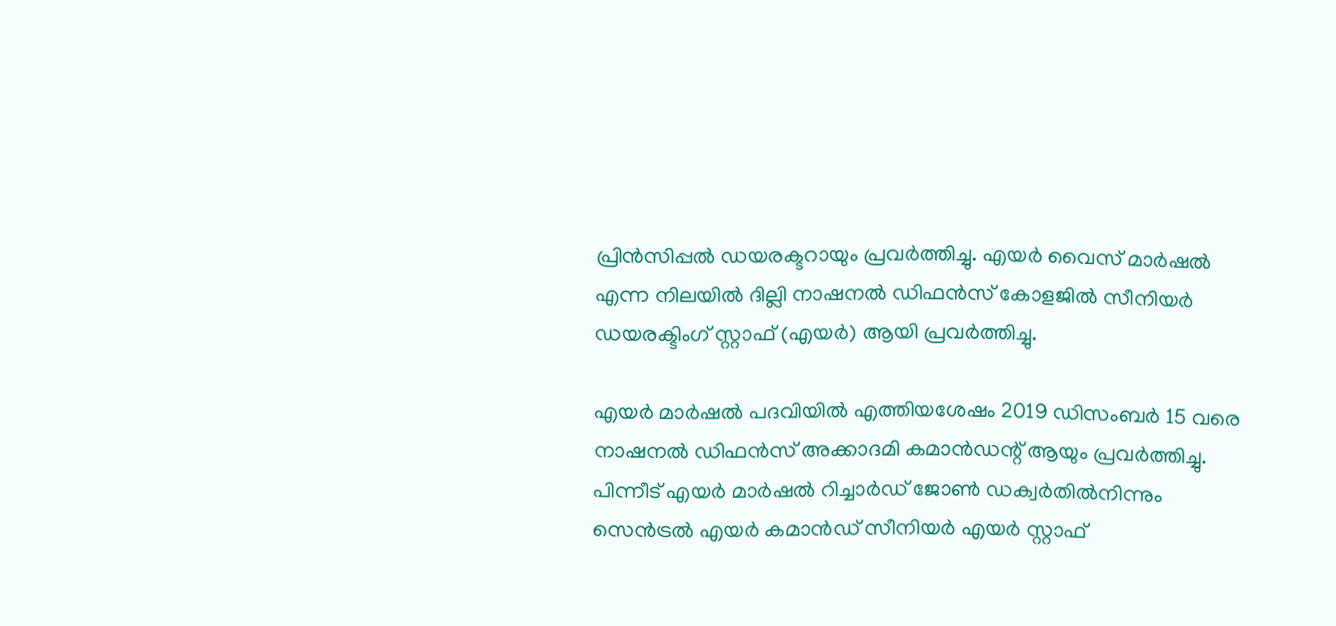പ്രിന്‍സിപ്പല്‍ ഡയരക്ടറായും പ്രവര്‍ത്തിച്ചു. എയര്‍ വൈസ് മാര്‍ഷല്‍ എന്ന നിലയില്‍ ദില്ലി നാഷനല്‍ ഡിഫന്‍സ് കോളജില്‍ സീനിയര്‍ ഡയരക്ടിംഗ് സ്റ്റാഫ് (എയര്‍) ആയി പ്രവര്‍ത്തിച്ചു.

എയര്‍ മാര്‍ഷല്‍ പദവിയില്‍ എത്തിയശേഷം 2019 ഡിസംബര്‍ 15 വരെ നാഷനല്‍ ഡിഫന്‍സ് അക്കാദമി കമാന്‍ഡന്റ് ആയും പ്രവര്‍ത്തിച്ചു. പിന്നീട് എയര്‍ മാര്‍ഷല്‍ റിച്ചാര്‍ഡ് ജോണ്‍ ഡക്വര്‍തില്‍നിന്നും സെന്‍ട്രല്‍ എയര്‍ കമാന്‍ഡ് സീനിയര്‍ എയര്‍ സ്റ്റാഫ്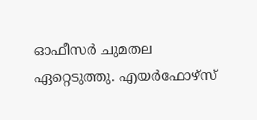ഓഫീസര്‍ ചുമതല ഏറ്റെടുത്തു. എയര്‍ഫോഴ്സ്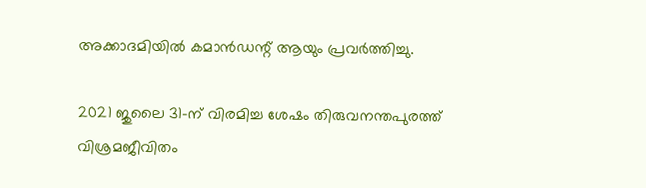അക്കാദമിയില്‍ കമാന്‍ഡന്റ് ആയും പ്രവര്‍ത്തിച്ചു.

2021 ജുലൈ 31-ന് വിരമിച്ച ശേഷം തിരുവനന്തപുരത്ത് വിശ്രമജീവിതം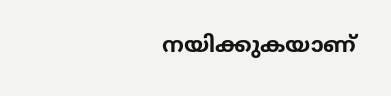നയിക്കുകയാണ്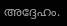അദ്ദേഹം.